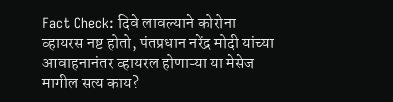Fact Check: दिवे लावल्याने कोरोना व्हायरस नष्ट होतो, पंतप्रधान नरेंद्र मोदी यांच्या आवाहनानंतर व्हायरल होणाऱ्या या मेसेज मागील सत्य काय?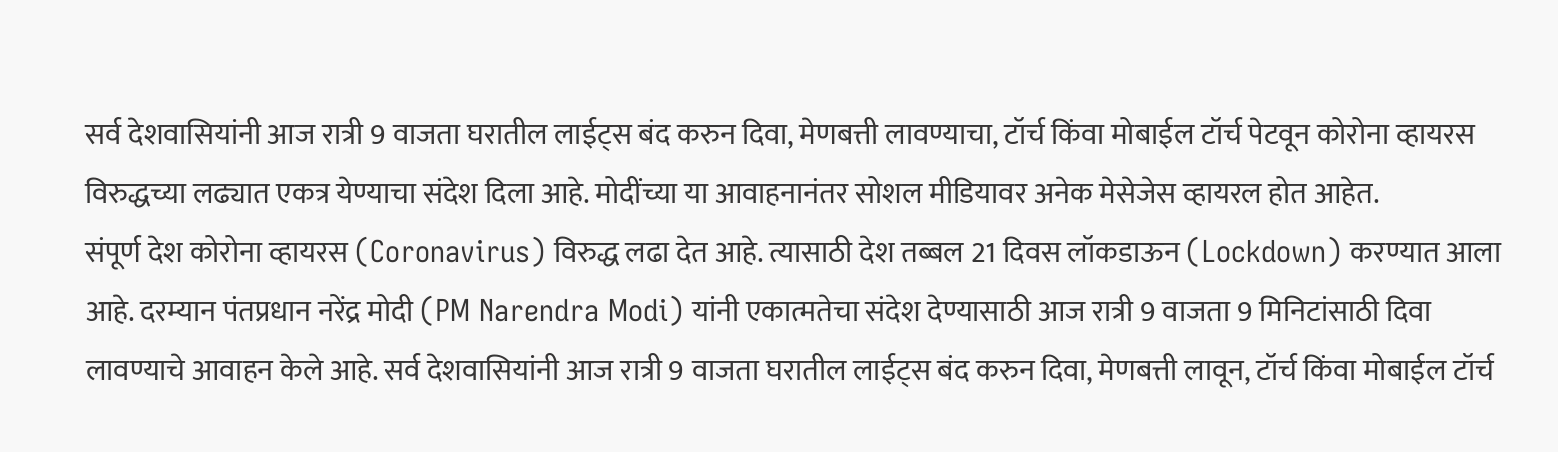सर्व देशवासियांनी आज रात्री 9 वाजता घरातील लाईट्स बंद करुन दिवा, मेणबत्ती लावण्याचा, टॉर्च किंवा मोबाईल टॉर्च पेटवून कोरोना व्हायरस विरुद्धच्या लढ्यात एकत्र येण्याचा संदेश दिला आहे. मोदींच्या या आवाहनानंतर सोशल मीडियावर अनेक मेसेजेस व्हायरल होत आहेत.
संपूर्ण देश कोरोना व्हायरस (Coronavirus) विरुद्ध लढा देत आहे. त्यासाठी देश तब्बल 21 दिवस लॉकडाऊन (Lockdown) करण्यात आला आहे. दरम्यान पंतप्रधान नरेंद्र मोदी (PM Narendra Modi) यांनी एकात्मतेचा संदेश देण्यासाठी आज रात्री 9 वाजता 9 मिनिटांसाठी दिवा लावण्याचे आवाहन केले आहे. सर्व देशवासियांनी आज रात्री 9 वाजता घरातील लाईट्स बंद करुन दिवा, मेणबत्ती लावून, टॉर्च किंवा मोबाईल टॉर्च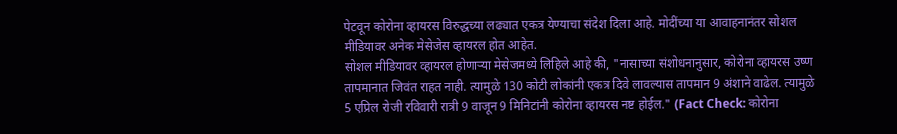पेटवून कोरोना व्हायरस विरुद्धच्या लढ्यात एकत्र येण्याचा संदेश दिला आहे. मोदींच्या या आवाहनानंतर सोशल मीडियावर अनेक मेसेजेस व्हायरल होत आहेत.
सोशल मीडियावर व्हायरल होणाऱ्या मेसेजमध्ये लिहिले आहे की, "नासाच्या संशोधनानुसार, कोरोना व्हायरस उष्ण तापमानात जिवंत राहत नाही. त्यामुळे 130 कोटी लोकांनी एकत्र दिवे लावल्यास तापमान 9 अंशाने वाढेल. त्यामुळे 5 एप्रिल रोजी रविवारी रात्री 9 वाजून 9 मिनिटांनी कोरोना व्हायरस नष्ट होईल." (Fact Check: कोरोना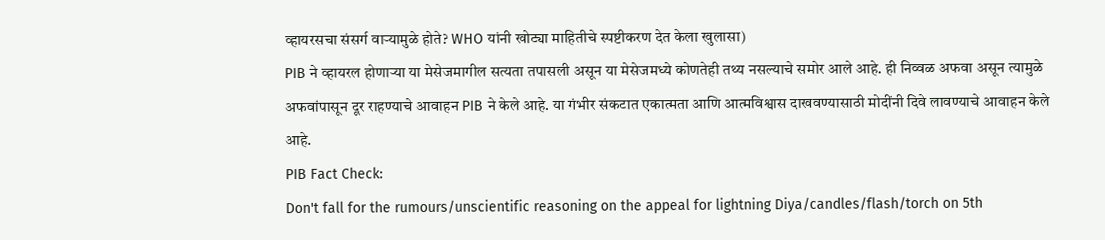व्हायरसचा संसर्ग वाऱ्यामुळे होते? WHO यांनी खोट्या माहितीचे स्पष्टीकरण देत केला खुलासा)
PIB ने व्हायरल होणाऱ्या या मेसेजमागील सत्यता तपासली असून या मेसेजमध्ये कोणतेही तथ्य नसल्याचे समोर आले आहे. ही निव्वळ अफवा असून त्यामुळे अफवांपासून दूर राहण्याचे आवाहन PIB ने केले आहे. या गंभीर संकटात एकात्मता आणि आत्मविश्वास दाखवण्यासाठी मोदींनी दिवे लावण्याचे आवाहन केले आहे.
PIB Fact Check:
Don't fall for the rumours/unscientific reasoning on the appeal for lightning Diya/candles/flash/torch on 5th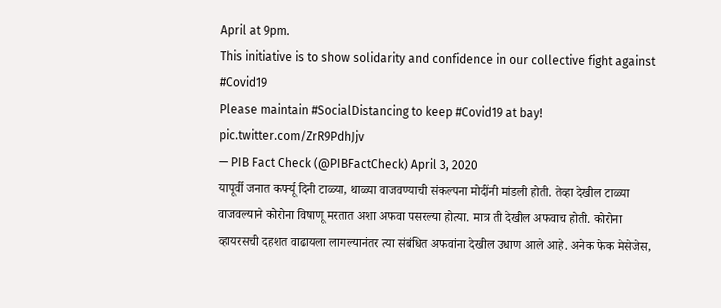April at 9pm.
This initiative is to show solidarity and confidence in our collective fight against #Covid19
Please maintain #SocialDistancing to keep #Covid19 at bay! pic.twitter.com/ZrR9PdhJjv
— PIB Fact Check (@PIBFactCheck) April 3, 2020
यापूर्वी जनात कर्फ्यू दिनी टाळ्या, थाळ्या वाजवण्याची संकल्पना मोदींनी मांडली होती. तेव्हा देखील टाळ्या वाजवल्याने कोरोना विषाणू मरतात अशा अफवा पसरल्या होत्या. मात्र ती देखील अफवाच होती. कोरोना व्हायरसची दहशत वाढायला लागल्यानंतर त्या संबंधित अफवांना देखील उधाण आले आहे. अनेक फेक मेसेजेस,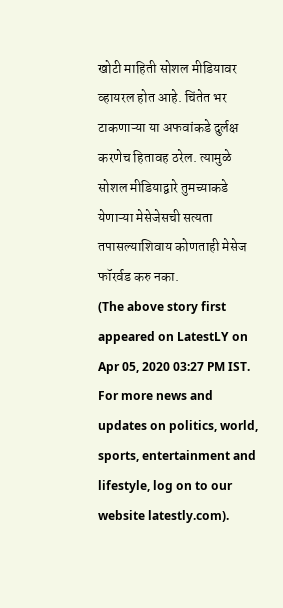खोटी माहिती सोशल मीडियावर व्हायरल होत आहे. चिंतेत भर टाकणाऱ्या या अफवांकडे दुर्लक्ष करणेच हितावह ठरेल. त्यामुळे सोशल मीडियाद्वारे तुमच्याकडे येणाऱ्या मेसेजेसची सत्यता तपासल्याशिवाय कोणताही मेसेज फॉरर्वड करु नका.
(The above story first appeared on LatestLY on Apr 05, 2020 03:27 PM IST. For more news and updates on politics, world, sports, entertainment and lifestyle, log on to our website latestly.com).